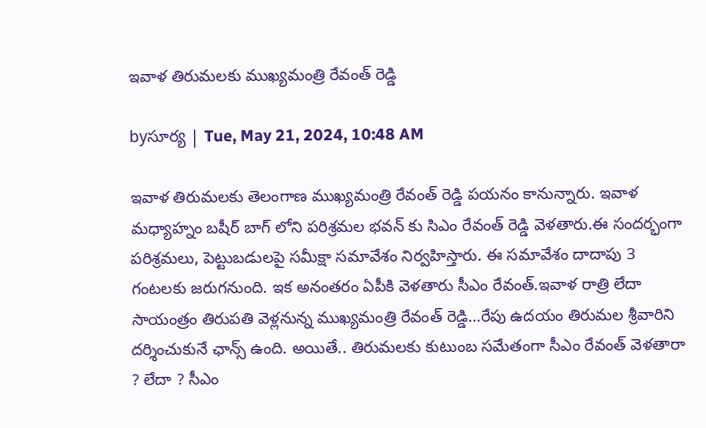ఇవాళ తిరుమలకు ముఖ్యమంత్రి రేవంత్ రెడ్డి

byసూర్య | Tue, May 21, 2024, 10:48 AM

ఇవాళ తిరుమలకు తెలంగాణ ముఖ్యమంత్రి రేవంత్ రెడ్డి పయనం కానున్నారు. ఇవాళ మధ్యాహ్నం బషీర్ బాగ్ లోని పరిశ్రమల భవన్ కు సిఎం రేవంత్ రెడ్డి వెళతారు.ఈ సందర్భంగా పరిశ్రమలు, పెట్టుబడులపై సమీక్షా సమావేశం నిర్వహిస్తారు. ఈ సమావేశం దాదాపు 3 గంటలకు జరుగనుంది. ఇక అనంతరం ఏపీకి వెళతారు సీఎం రేవంత్‌.ఇవాళ రాత్రి లేదా సాయంత్రం తిరుపతి వెళ్లనున్న ముఖ్యమంత్రి రేవంత్ రెడ్డి…రేపు ఉదయం తిరుమల శ్రీవారిని దర్శించుకునే ఛాన్స్‌ ఉంది. అయితే.. తిరుమలకు కుటుంబ సమేతంగా సీఎం రేవంత్‌ వెళతారా ? లేదా ? సీఎం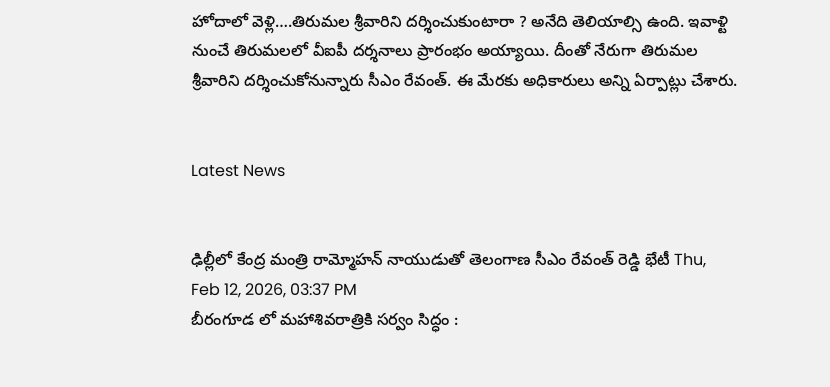హోదాలో వెళ్లి….తిరుమల శ్రీవారిని దర్శించుకుంటారా ? అనేది తెలియాల్సి ఉంది. ఇవాళ్టి నుంచే తిరుమలలో వీఐపీ దర్శనాలు ప్రారంభం అయ్యాయి. దీంతో నేరుగా తిరుమల శ్రీవారిని దర్శించుకోనున్నారు సీఎం రేవంత్‌. ఈ మేరకు అధికారులు అన్ని ఏర్పాట్లు చేశారు.


Latest News


ఢిల్లీలో కేంద్ర మంత్రి రామ్మోహన్ నాయుడుతో తెలంగాణ సీఎం రేవంత్ రెడ్డి భేటీ Thu, Feb 12, 2026, 03:37 PM
బీరంగూడ లో మహాశివరాత్రికి సర్వం సిద్ధం :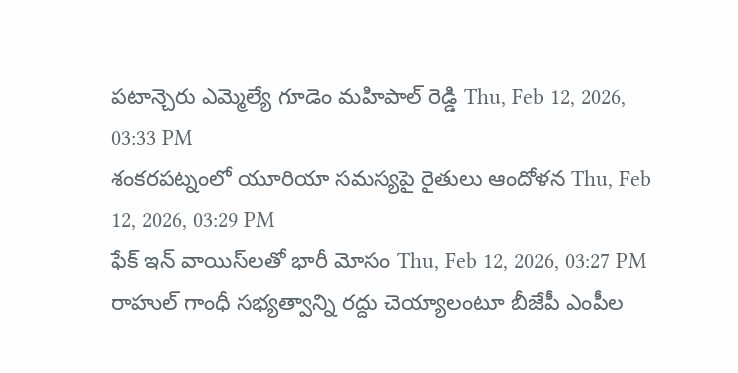పటాన్చెరు ఎమ్మెల్యే గూడెం మహిపాల్ రెడ్డి Thu, Feb 12, 2026, 03:33 PM
శంకరపట్నంలో యూరియా సమస్యపై రైతులు ఆందోళన Thu, Feb 12, 2026, 03:29 PM
ఫేక్ ఇన్ వాయిస్‌లతో భారీ మోసం Thu, Feb 12, 2026, 03:27 PM
రాహుల్ గాంధీ సభ్యత్వాన్ని రద్దు చెయ్యాలంటూ బీజేపీ ఎంపీల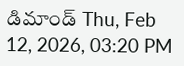డిమాండ్ Thu, Feb 12, 2026, 03:20 PM